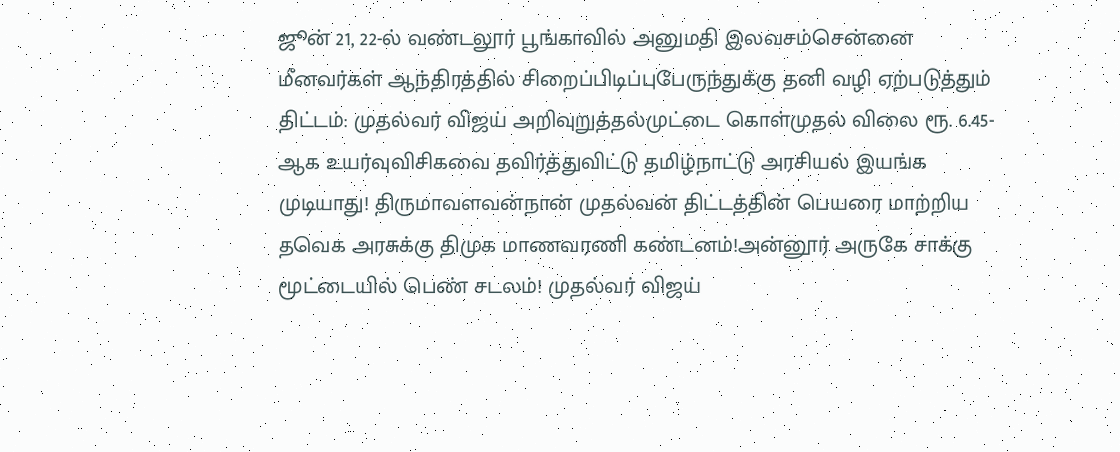ஜூன் 21, 22-ல் வண்டலூர் பூங்காவில் அனுமதி இலவசம்சென்னை மீனவர்கள் ஆந்திரத்தில் சிறைப்பிடிப்புபேருந்துக்கு தனி வழி ஏற்படுத்தும் திட்டம்: முதல்வர் விஜய் அறிவுறுத்தல்முட்டை கொள்முதல் விலை ரூ. 6.45-ஆக உயர்வுவிசிகவை தவிர்த்துவிட்டு தமிழ்நாட்டு அரசியல் இயங்க முடியாது! திருமாவளவன்நான் முதல்வன் திட்டத்தின் பெயரை மாற்றிய தவெக அரசுக்கு திமுக மாணவரணி கண்டனம்!அன்னூர் அருகே சாக்கு மூட்டையில் பெண் சடலம்! முதல்வர் விஜய்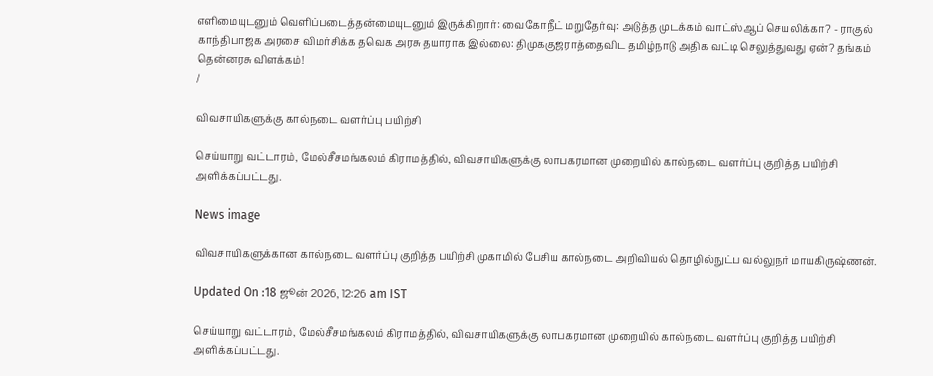எளிமையுடனும் வெளிப்படைத்தன்மையுடனும் இருக்கிறார்: வைகோநீட் மறுதேர்வு: அடுத்த முடக்கம் வாட்ஸ்ஆப் செயலிக்கா? - ராகுல் காந்திபாஜக அரசை விமர்சிக்க தவெக அரசு தயாராக இல்லை: திமுககுஜராத்தைவிட தமிழ்நாடு அதிக வட்டி செலுத்துவது ஏன்? தங்கம் தென்னரசு விளக்கம்!
/

விவசாயிகளுக்கு கால்நடை வளர்ப்பு பயிற்சி

செய்யாறு வட்டாரம், மேல்சீசமங்கலம் கிராமத்தில், விவசாயிகளுக்கு லாபகரமான முறையில் கால்நடை வளர்ப்பு குறித்த பயிற்சி அளிக்கப்பட்டது.

News image

விவசாயிகளுக்கான கால்நடை வளர்ப்பு குறித்த பயிற்சி முகாமில் பேசிய கால்நடை அறிவியல் தொழில்நுட்ப வல்லுநர் மாயகிருஷ்ணன்.

Updated On :18 ஜூன் 2026, 12:26 am IST

செய்யாறு வட்டாரம், மேல்சீசமங்கலம் கிராமத்தில், விவசாயிகளுக்கு லாபகரமான முறையில் கால்நடை வளர்ப்பு குறித்த பயிற்சி அளிக்கப்பட்டது.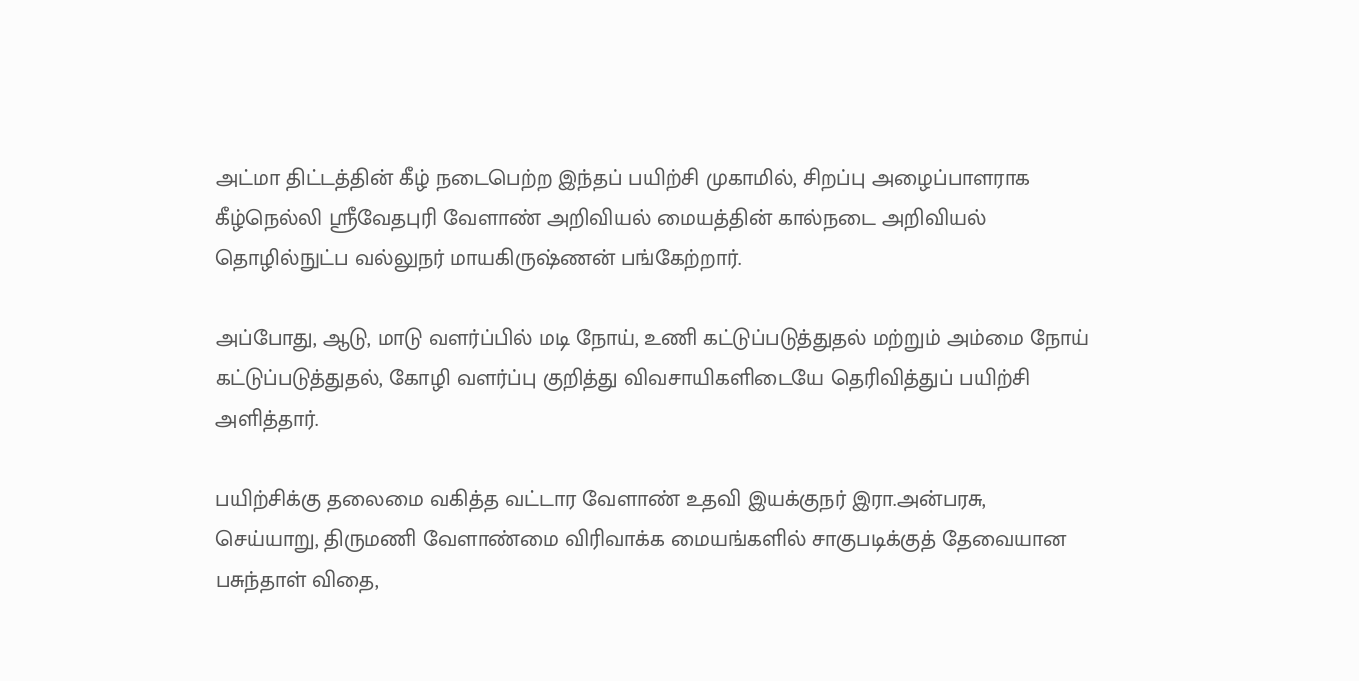அட்மா திட்டத்தின் கீழ் நடைபெற்ற இந்தப் பயிற்சி முகாமில், சிறப்பு அழைப்பாளராக கீழ்நெல்லி ஸ்ரீவேதபுரி வேளாண் அறிவியல் மையத்தின் கால்நடை அறிவியல் தொழில்நுட்ப வல்லுநர் மாயகிருஷ்ணன் பங்கேற்றார்.

அப்போது, ஆடு, மாடு வளர்ப்பில் மடி நோய், உணி கட்டுப்படுத்துதல் மற்றும் அம்மை நோய் கட்டுப்படுத்துதல், கோழி வளர்ப்பு குறித்து விவசாயிகளிடையே தெரிவித்துப் பயிற்சி அளித்தார்.

பயிற்சிக்கு தலைமை வகித்த வட்டார வேளாண் உதவி இயக்குநர் இரா.அன்பரசு, செய்யாறு, திருமணி வேளாண்மை விரிவாக்க மையங்களில் சாகுபடிக்குத் தேவையான பசுந்தாள் விதை,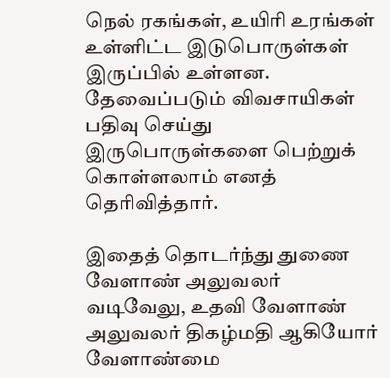நெல் ரகங்கள், உயிரி உரங்கள் உள்ளிட்ட இடுபொருள்கள் இருப்பில் உள்ளன. தேவைப்படும் விவசாயிகள் பதிவு செய்து இருபொருள்களை பெற்றுக் கொள்ளலாம் எனத் தெரிவித்தார்.

இதைத் தொடர்ந்து துணை வேளாண் அலுவலர் வடிவேலு, உதவி வேளாண் அலுவலர் திகழ்மதி ஆகியோர் வேளாண்மை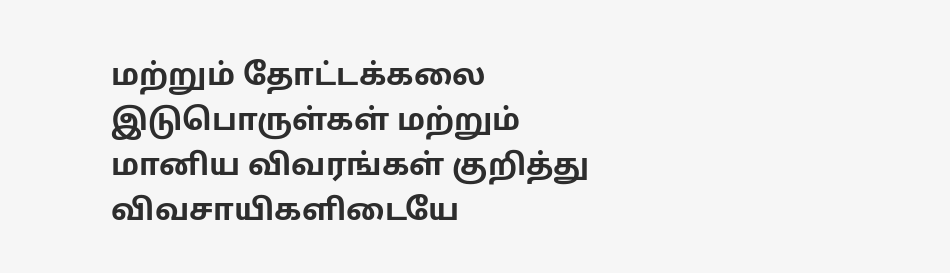மற்றும் தோட்டக்கலை இடுபொருள்கள் மற்றும் மானிய விவரங்கள் குறித்து விவசாயிகளிடையே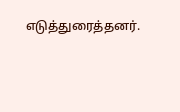எடுத்துரைத்தனர்.